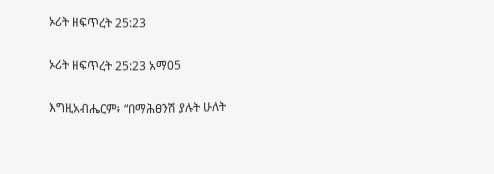ኦሪት ዘፍጥረት 25:23

ኦሪት ዘፍጥረት 25:23 አማ05

እግዚአብሔርም፥ “በማሕፀንሽ ያሉት ሁለት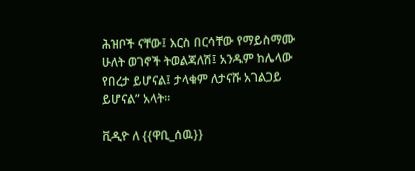ሕዝቦች ናቸው፤ እርስ በርሳቸው የማይስማሙ ሁለት ወገኖች ትወልጃለሽ፤ አንዱም ከሌላው የበረታ ይሆናል፤ ታላቁም ለታናሹ አገልጋይ ይሆናል” አላት።

ቪዲዮ ለ {{ዋቢ_ሰዉ}}